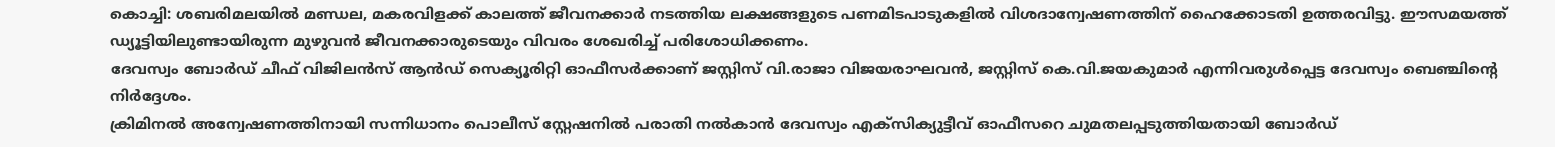കൊച്ചി: ശബരിമലയിൽ മണ്ഡല, മകരവിളക്ക് കാലത്ത് ജീവനക്കാർ നടത്തിയ ലക്ഷങ്ങളുടെ പണമിടപാടുകളിൽ വിശദാന്വേഷണത്തിന് ഹൈക്കോടതി ഉത്തരവിട്ടു. ഈസമയത്ത് ഡ്യൂട്ടിയിലുണ്ടായിരുന്ന മുഴുവൻ ജീവനക്കാരുടെയും വിവരം ശേഖരിച്ച് പരിശോധിക്കണം.
ദേവസ്വം ബോർഡ് ചീഫ് വിജിലൻസ് ആൻഡ് സെക്യൂരിറ്റി ഓഫീസർക്കാണ് ജസ്റ്റിസ് വി.രാജാ വിജയരാഘവൻ, ജസ്റ്റിസ് കെ.വി.ജയകുമാർ എന്നിവരുൾപ്പെട്ട ദേവസ്വം ബെഞ്ചിന്റെ നിർദ്ദേശം.
ക്രിമിനൽ അന്വേഷണത്തിനായി സന്നിധാനം പൊലീസ് സ്റ്റേഷനിൽ പരാതി നൽകാൻ ദേവസ്വം എക്സിക്യുട്ടീവ് ഓഫീസറെ ചുമതലപ്പടുത്തിയതായി ബോർഡ്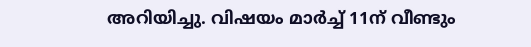അറിയിച്ചു. വിഷയം മാർച്ച് 11ന് വീണ്ടും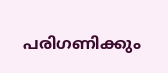പരിഗണിക്കും